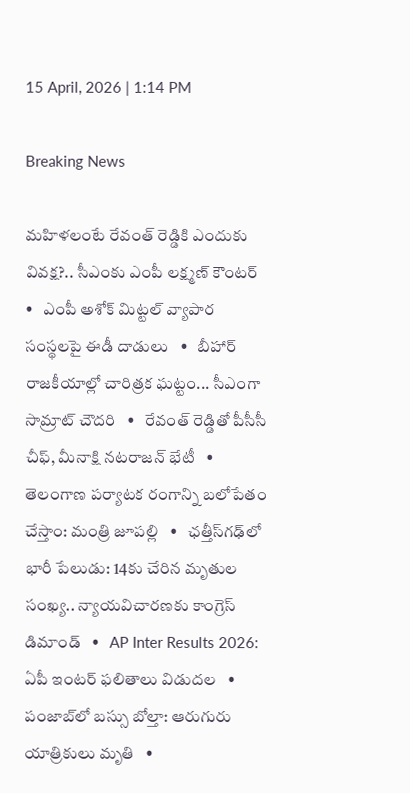15 April, 2026 | 1:14 PM

Breaking News

మహిళలంటే రేవంత్ రెడ్డికి ఎందుకు వివక్ష?.. సీఎంకు ఎంపీ లక్ష్మణ్ కౌంటర్   •   ఎంపీ అశోక్ మిట్టల్‌ వ్యాపార సంస్థలపై ఈడీ దాడులు   •   బీహార్ రాజకీయాల్లో చారిత్రక ఘట్టం... సీఎంగా సామ్రాట్‌ చౌదరి   •   రేవంత్‌ రెడ్డితో పీసీసీ చీఫ్, మీనాక్షి నటరాజన్ భేటీ   •   తెలంగాణ పర్యాటక రంగాన్ని బలోపేతం చేస్తాం: మంత్రి జూపల్లి   •   ఛత్తీస్‌గఢ్‌లో భారీ పేలుడు: 14కు చేరిన మృతుల సంఖ్య.. న్యాయవిచారణకు కాంగ్రెస్ డిమాండ్   •   AP Inter Results 2026: ఏపీ ఇంటర్ ఫలితాలు విడుదల   •   పంజాబ్‌లో బస్సు బోల్తా: ఆరుగురు యాత్రికులు మృతి   •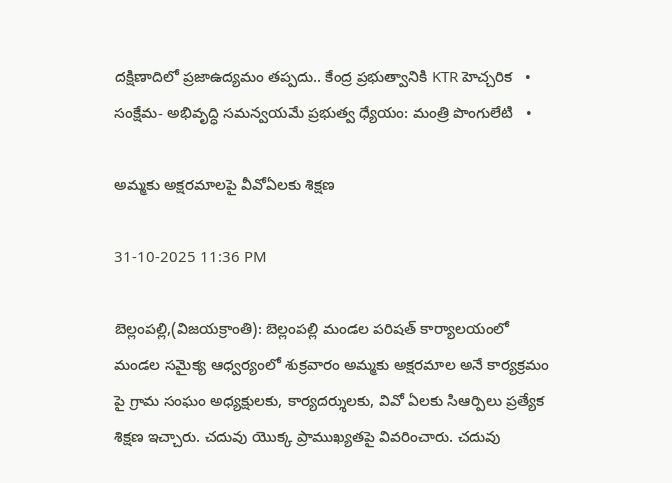దక్షిణాదిలో ప్రజాఉద్యమం తప్పదు.. కేంద్ర ప్రభుత్వానికి KTR హెచ్చరిక   •   సంక్షేమ- అభివృద్ధి సమన్వయమే ప్రభుత్వ ధ్యేయం: మంత్రి పొంగులేటి   •

అమ్మకు అక్షరమాలపై వీవోఏలకు శిక్షణ

31-10-2025 11:36 PM

బెల్లంపల్లి,(విజయక్రాంతి): బెల్లంపల్లి మండల పరిషత్ కార్యాలయంలో మండల సమైక్య ఆధ్వర్యంలో శుక్రవారం అమ్మకు అక్షరమాల అనే కార్యక్రమం పై గ్రామ సంఘం అధ్యక్షులకు, కార్యదర్శులకు, వివో ఏలకు సిఆర్పిలు ప్రత్యేక శిక్షణ ఇచ్చారు. చదువు యొక్క ప్రాముఖ్యతపై వివరించారు. చదువు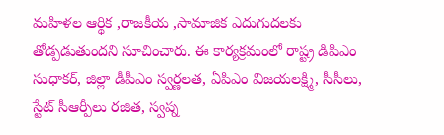మహిళల ఆర్థిక ,రాజకీయ ,సామాజిక ఎదుగుదలకు తోడ్పడుతుందని సూచించారు. ఈ కార్యక్రమంలో రాష్ట్ర డిపిఎం సుధాకర్, జిల్లా డీపీఎం స్వర్ణలత, ఏపిఎం విజయలక్ష్మి, సీసీలు, స్టేట్ సీఆర్పీలు రజిత, స్వప్న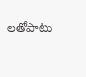లతోపాటు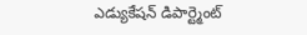ఎడ్యుకేషన్ డిపార్ట్మెంట్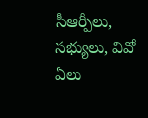సీఆర్పీలు, సభ్యులు, వివో ఏలు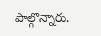పాల్గొన్నారు.